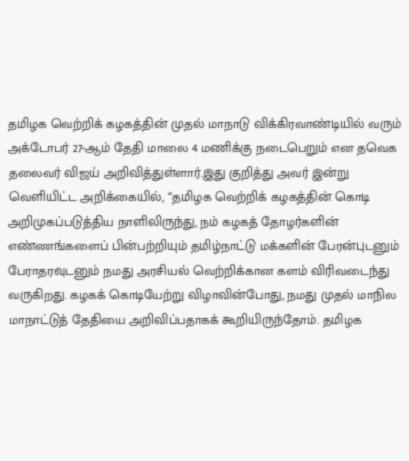தமிழக வெற்றிக் கழகத்தின் முதல் மாநாடு விக்கிரவாண்டியில் வரும் அக்டோபர் 27-ஆம் தேதி மாலை 4 மணிக்கு நடைபெறும் என தவெக தலைவர் விஜய் அறிவித்துள்ளார்.இது குறித்து அவர் இன்று வெளியிட்ட அறிக்கையில், “தமிழக வெற்றிக் கழகத்தின் கொடி அறிமுகப்படுத்திய நாளிலிருந்து, நம் கழகத் தோழர்களின் எண்ணங்களைப் பின்பற்றியும் தமிழ்நாட்டு மக்களின் பேரன்புடனும் பேராதரவுடனும் நமது அரசியல் வெற்றிக்கான களம் விரிவடைந்து வருகிறது. கழகக் கொடியேற்று விழாவின்போது, நமது முதல் மாநில மாநாட்டுத் தேதியை அறிவிப்பதாகக் கூறியிருந்தோம். தமிழக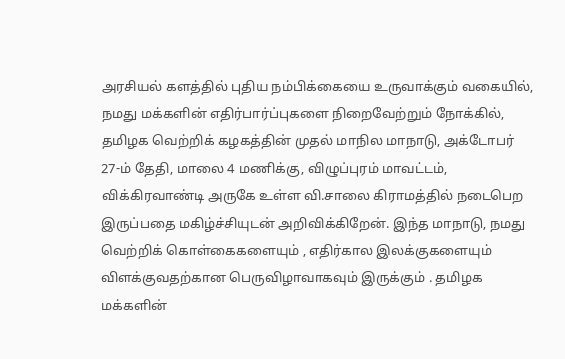அரசியல் களத்தில் புதிய நம்பிக்கையை உருவாக்கும் வகையில், நமது மக்களின் எதிர்பார்ப்புகளை நிறைவேற்றும் நோக்கில், தமிழக வெற்றிக் கழகத்தின் முதல் மாநில மாநாடு, அக்டோபர் 27-ம் தேதி, மாலை 4 மணிக்கு, விழுப்புரம் மாவட்டம், விக்கிரவாண்டி அருகே உள்ள வி.சாலை கிராமத்தில் நடைபெற இருப்பதை மகிழ்ச்சியுடன் அறிவிக்கிறேன். இந்த மாநாடு, நமது வெற்றிக் கொள்கைகளையும் , எதிர்கால இலக்குகளையும் விளக்குவதற்கான பெருவிழாவாகவும் இருக்கும் . தமிழக மக்களின்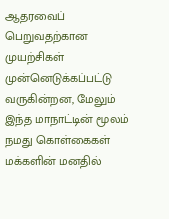ஆதரவைப் பெறுவதற்கான முயற்சிகள் முன்னெடுக்கப்பட்டு வருகின்றன, மேலும் இந்த மாநாட்டின் மூலம் நமது கொள்கைகள் மக்களின் மனதில்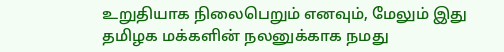உறுதியாக நிலைபெறும் எனவும், மேலும் இது தமிழக மக்களின் நலனுக்காக நமது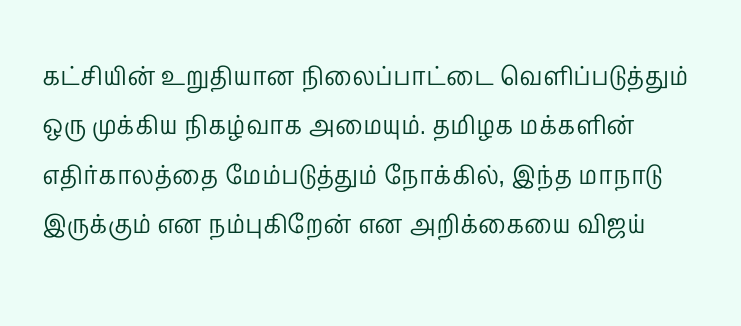கட்சியின் உறுதியான நிலைப்பாட்டை வெளிப்படுத்தும் ஒரு முக்கிய நிகழ்வாக அமையும். தமிழக மக்களின் எதிர்காலத்தை மேம்படுத்தும் நோக்கில், இந்த மாநாடு இருக்கும் என நம்புகிறேன் என அறிக்கையை விஜய்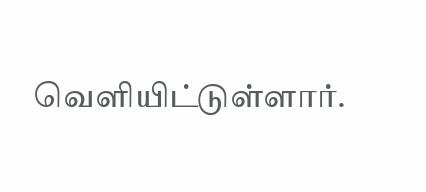வெளியிட்டுள்ளார்.